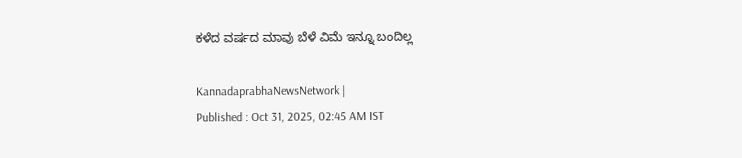ಕಳೆದ ವರ್ಷದ ಮಾವು ಬೆಳೆ ವಿಮೆ ಇನ್ನೂ ಬಂದಿಲ್ಲ

KannadaprabhaNewsNetwork |
Published : Oct 31, 2025, 02:45 AM IST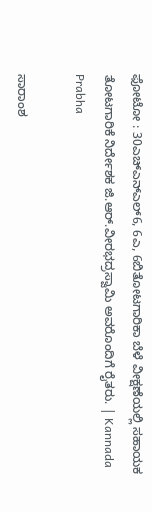ಫೋಟೋ : 30ಎಚ್‌ಎನ್‌ಎಲ್6, 6ಎ, 6ಬಿತೋಟಗಾರಿಕಾ ಬೆಳೆ ವೀಕ್ಷಣೆಯಲ್ಲಿ ಸಹಾಯಕ ತೋಟಗಾರಿಕೆ ನಿರ್ದೇಶಕ ಜಿ.ಆರ್.ವೀರಭದ್ರಸ್ವಾಮಿ ಅವರೊಂದಿಗೆ ರೈತರು. | Kannada Prabha

ಸಾರಾಂಶ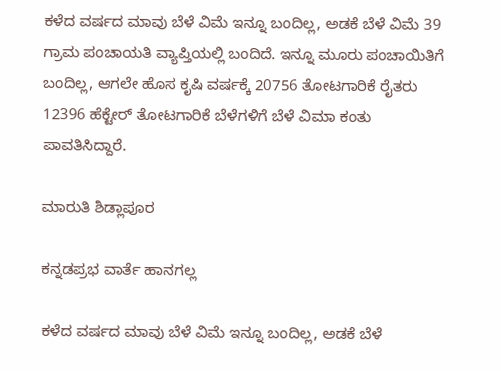ಕಳೆದ ವರ್ಷದ ಮಾವು ಬೆಳೆ ವಿಮೆ ಇನ್ನೂ ಬಂದಿಲ್ಲ, ಅಡಕೆ ಬೆಳೆ ವಿಮೆ 39 ಗ್ರಾಮ ಪಂಚಾಯತಿ ವ್ಯಾಪ್ತಿಯಲ್ಲಿ ಬಂದಿದೆ. ಇನ್ನೂ ಮೂರು ಪಂಚಾಯಿತಿಗೆ ಬಂದಿಲ್ಲ, ಆಗಲೇ ಹೊಸ ಕೃಷಿ ವರ್ಷಕ್ಕೆ 20756 ತೋಟಗಾರಿಕೆ ರೈತರು 12396 ಹೆಕ್ಟೇರ್ ತೋಟಗಾರಿಕೆ ಬೆಳೆಗಳಿಗೆ ಬೆಳೆ ವಿಮಾ ಕಂತು ಪಾವತಿಸಿದ್ದಾರೆ.

ಮಾರುತಿ ಶಿಡ್ಲಾಪೂರ

ಕನ್ನಡಪ್ರಭ ವಾರ್ತೆ ಹಾನಗಲ್ಲ

ಕಳೆದ ವರ್ಷದ ಮಾವು ಬೆಳೆ ವಿಮೆ ಇನ್ನೂ ಬಂದಿಲ್ಲ, ಅಡಕೆ ಬೆಳೆ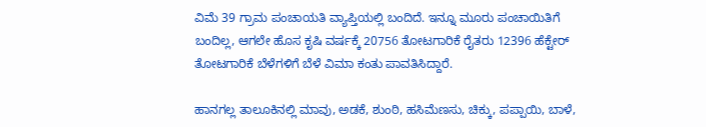ವಿಮೆ 39 ಗ್ರಾಮ ಪಂಚಾಯತಿ ವ್ಯಾಪ್ತಿಯಲ್ಲಿ ಬಂದಿದೆ. ಇನ್ನೂ ಮೂರು ಪಂಚಾಯಿತಿಗೆ ಬಂದಿಲ್ಲ, ಆಗಲೇ ಹೊಸ ಕೃಷಿ ವರ್ಷಕ್ಕೆ 20756 ತೋಟಗಾರಿಕೆ ರೈತರು 12396 ಹೆಕ್ಟೇರ್ ತೋಟಗಾರಿಕೆ ಬೆಳೆಗಳಿಗೆ ಬೆಳೆ ವಿಮಾ ಕಂತು ಪಾವತಿಸಿದ್ದಾರೆ.

ಹಾನಗಲ್ಲ ತಾಲೂಕಿನಲ್ಲಿ ಮಾವು, ಅಡಕೆ, ಶುಂಠಿ, ಹಸಿಮೆಣಸು, ಚಿಕ್ಕು, ಪಪ್ಪಾಯಿ, ಬಾಳೆ,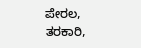ಪೇರಲ, ತರಕಾರಿ,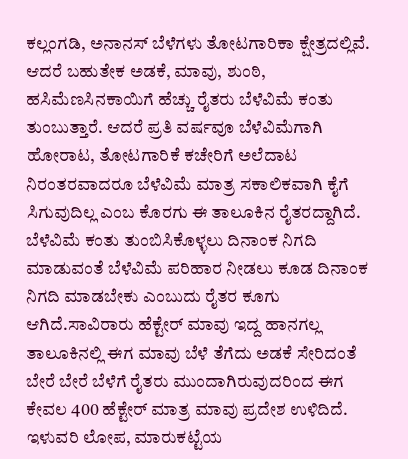ಕಲ್ಲಂಗಡಿ, ಅನಾನಸ್ ಬೆಳೆಗಳು ತೋಟಗಾರಿಕಾ ಕ್ಷೇತ್ರದಲ್ಲಿವೆ. ಆದರೆ ಬಹುತೇಕ ಅಡಕೆ, ಮಾವು, ಶುಂಠಿ, ಹಸಿಮೆಣಸಿನಕಾಯಿಗೆ ಹೆಚ್ಚು ರೈತರು ಬೆಳೆವಿಮೆ ಕಂತು ತುಂಬುತ್ತಾರೆ. ಆದರೆ ಪ್ರತಿ ವರ್ಷವೂ ಬೆಳೆವಿಮೆಗಾಗಿ ಹೋರಾಟ, ತೋಟಗಾರಿಕೆ ಕಚೇರಿಗೆ ಅಲೆದಾಟ ನಿರಂತರವಾದರೂ ಬೆಳೆವಿಮೆ ಮಾತ್ರ ಸಕಾಲಿಕವಾಗಿ ಕೈಗೆ ಸಿಗುವುದಿಲ್ಲ ಎಂಬ ಕೊರಗು ಈ ತಾಲೂಕಿನ ರೈತರದ್ದಾಗಿದೆ. ಬೆಳೆವಿಮೆ ಕಂತು ತುಂಬಿಸಿಕೊಳ್ಳಲು ದಿನಾಂಕ ನಿಗದಿ ಮಾಡುವಂತೆ ಬೆಳೆವಿಮೆ ಪರಿಹಾರ ನೀಡಲು ಕೂಡ ದಿನಾಂಕ ನಿಗದಿ ಮಾಡಬೇಕು ಎಂಬುದು ರೈತರ ಕೂಗು ಆಗಿದೆ.ಸಾವಿರಾರು ಹೆಕ್ಟೇರ್ ಮಾವು ಇದ್ದ ಹಾನಗಲ್ಲ ತಾಲೂಕಿನಲ್ಲಿ ಈಗ ಮಾವು ಬೆಳೆ ತೆಗೆದು ಅಡಕೆ ಸೇರಿದಂತೆ ಬೇರೆ ಬೇರೆ ಬೆಳೆಗೆ ರೈತರು ಮುಂದಾಗಿರುವುದರಿಂದ ಈಗ ಕೇವಲ 400 ಹೆಕ್ಟೇರ್ ಮಾತ್ರ ಮಾವು ಪ್ರದೇಶ ಉಳಿದಿದೆ. ಇಳುವರಿ ಲೋಪ, ಮಾರುಕಟ್ಟೆಯ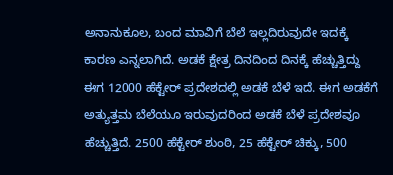ಅನಾನುಕೂಲ, ಬಂದ ಮಾವಿಗೆ ಬೆಲೆ ಇಲ್ಲದಿರುವುದೇ ಇದಕ್ಕೆ ಕಾರಣ ಎನ್ನಲಾಗಿದೆ. ಅಡಕೆ ಕ್ಷೇತ್ರ ದಿನದಿಂದ ದಿನಕ್ಕೆ ಹೆಚ್ಚುತ್ತಿದ್ದು ಈಗ 12000 ಹೆಕ್ಟೇರ್ ಪ್ರದೇಶದಲ್ಲಿ ಅಡಕೆ ಬೆಳೆ ಇದೆ. ಈಗ ಅಡಕೆಗೆ ಅತ್ಯುತ್ತಮ ಬೆಲೆಯೂ ಇರುವುದರಿಂದ ಅಡಕೆ ಬೆಳೆ ಪ್ರದೇಶವೂ ಹೆಚ್ಚುತ್ತಿದೆ. 2500 ಹೆಕ್ಟೇರ್ ಶುಂಠಿ, 25 ಹೆಕ್ಟೇರ್ ಚಿಕ್ಕು, 500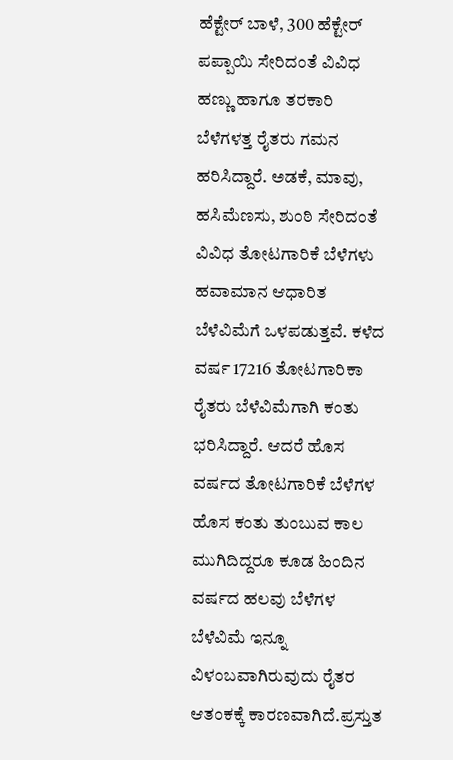ಹೆಕ್ಟೇರ್ ಬಾಳೆ, 300 ಹೆಕ್ಟೇರ್ ಪಪ್ಪಾಯಿ ಸೇರಿದಂತೆ ವಿವಿಧ ಹಣ್ಣು ಹಾಗೂ ತರಕಾರಿ ಬೆಳೆಗಳತ್ತ ರೈತರು ಗಮನ ಹರಿಸಿದ್ದಾರೆ. ಅಡಕೆ, ಮಾವು, ಹಸಿಮೆಣಸು, ಶುಂಠಿ ಸೇರಿದಂತೆ ವಿವಿಧ ತೋಟಗಾರಿಕೆ ಬೆಳೆಗಳು ಹವಾಮಾನ ಆಧಾರಿತ ಬೆಳೆವಿಮೆಗೆ ಒಳಪಡುತ್ತವೆ. ಕಳೆದ ವರ್ಷ 17216 ತೋಟಗಾರಿಕಾ ರೈತರು ಬೆಳೆವಿಮೆಗಾಗಿ ಕಂತು ಭರಿಸಿದ್ದಾರೆ. ಆದರೆ ಹೊಸ ವರ್ಷದ ತೋಟಗಾರಿಕೆ ಬೆಳೆಗಳ ಹೊಸ ಕಂತು ತುಂಬುವ ಕಾಲ ಮುಗಿದಿದ್ದರೂ ಕೂಡ ಹಿಂದಿನ ವರ್ಷದ ಹಲವು ಬೆಳೆಗಳ ಬೆಳೆವಿಮೆ ಇನ್ನೂ ವಿಳಂಬವಾಗಿರುವುದು ರೈತರ ಆತಂಕಕ್ಕೆ ಕಾರಣವಾಗಿದೆ.ಪ್ರಸ್ತುತ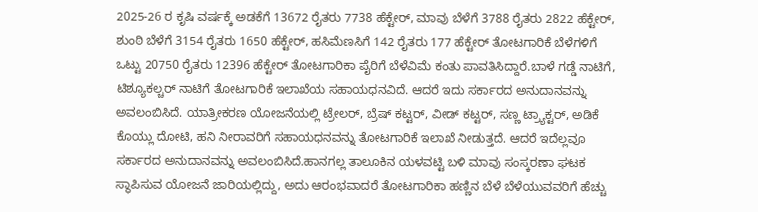2025-26 ರ ಕೃಷಿ ವರ್ಷಕ್ಕೆ ಅಡಕೆಗೆ 13672 ರೈತರು 7738 ಹೆಕ್ಟೇರ್, ಮಾವು ಬೆಳೆಗೆ 3788 ರೈತರು 2822 ಹೆಕ್ಟೇರ್, ಶುಂಠಿ ಬೆಳೆಗೆ 3154 ರೈತರು 1650 ಹೆಕ್ಟೇರ್, ಹಸಿಮೆಣಸಿಗೆ 142 ರೈತರು 177 ಹೆಕ್ಟೇರ್ ತೋಟಗಾರಿಕೆ ಬೆಳೆಗಳಿಗೆ ಒಟ್ಟು 20750 ರೈತರು 12396 ಹೆಕ್ಟೇರ್ ತೋಟಗಾರಿಕಾ ಪೈರಿಗೆ ಬೆಳೆವಿಮೆ ಕಂತು ಪಾವತಿಸಿದ್ದಾರೆ.ಬಾಳೆ ಗಡ್ಡೆ ನಾಟಿಗೆ, ಟಿಶ್ಯೂಕಲ್ಚರ್ ನಾಟಿಗೆ ತೋಟಗಾರಿಕೆ ಇಲಾಖೆಯ ಸಹಾಯಧನವಿದೆ. ಆದರೆ ಇದು ಸರ್ಕಾರದ ಅನುದಾನವನ್ನು ಅವಲಂಬಿಸಿದೆ. ಯಾತ್ರೀಕರಣ ಯೋಜನೆಯಲ್ಲಿ ಟ್ರೇಲರ್, ಬ್ರೆಷ್ ಕಟ್ಟರ್, ವೀಡ್ ಕಟ್ಟರ್, ಸಣ್ಣ ಟ್ರ್ಯಾಕ್ಟರ್, ಅಡಿಕೆ ಕೊಯ್ಲು ದೋಟಿ, ಹನಿ ನೀರಾವರಿಗೆ ಸಹಾಯಧನವನ್ನು ತೋಟಗಾರಿಕೆ ಇಲಾಖೆ ನೀಡುತ್ತದೆ. ಆದರೆ ಇದೆಲ್ಲವೂ ಸರ್ಕಾರದ ಅನುದಾನವನ್ನು ಅವಲಂಬಿಸಿದೆ.ಹಾನಗಲ್ಲ ತಾಲೂಕಿನ ಯಳವಟ್ಟಿ ಬಳಿ ಮಾವು ಸಂಸ್ಕರಣಾ ಘಟಕ ಸ್ಥಾಪಿಸುವ ಯೋಜನೆ ಜಾರಿಯಲ್ಲಿದ್ದು, ಅದು ಆರಂಭವಾದರೆ ತೋಟಗಾರಿಕಾ ಹಣ್ಣಿನ ಬೆಳೆ ಬೆಳೆಯುವವರಿಗೆ ಹೆಚ್ಚು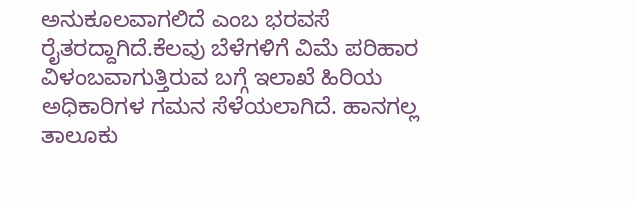ಅನುಕೂಲವಾಗಲಿದೆ ಎಂಬ ಭರವಸೆ ರೈತರದ್ದಾಗಿದೆ.ಕೆಲವು ಬೆಳೆಗಳಿಗೆ ವಿಮೆ ಪರಿಹಾರ ವಿಳಂಬವಾಗುತ್ತಿರುವ ಬಗ್ಗೆ ಇಲಾಖೆ ಹಿರಿಯ ಅಧಿಕಾರಿಗಳ ಗಮನ ಸೆಳೆಯಲಾಗಿದೆ. ಹಾನಗಲ್ಲ ತಾಲೂಕು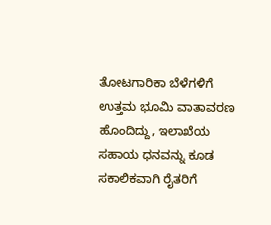ತೋಟಗಾರಿಕಾ ಬೆಳೆಗಳಿಗೆ ಉತ್ತಮ ಭೂಮಿ ವಾತಾವರಣ ಹೊಂದಿದ್ದು, ಇಲಾಖೆಯ ಸಹಾಯ ಧನವನ್ನು ಕೂಡ ಸಕಾಲಿಕವಾಗಿ ರೈತರಿಗೆ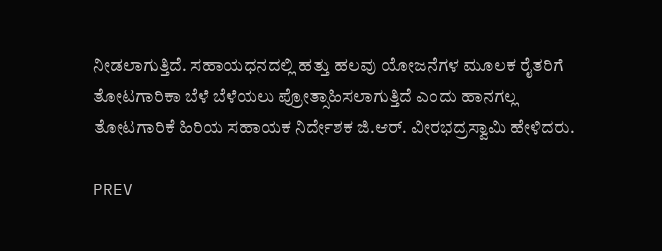ನೀಡಲಾಗುತ್ತಿದೆ. ಸಹಾಯಧನದಲ್ಲಿ ಹತ್ತು ಹಲವು ಯೋಜನೆಗಳ ಮೂಲಕ ರೈತರಿಗೆ ತೋಟಗಾರಿಕಾ ಬೆಳೆ ಬೆಳೆಯಲು ಪ್ರೋತ್ಸಾಹಿಸಲಾಗುತ್ತಿದೆ ಎಂದು ಹಾನಗಲ್ಲ ತೋಟಗಾರಿಕೆ ಹಿರಿಯ ಸಹಾಯಕ ನಿರ್ದೇಶಕ ಜಿ.ಆರ್. ವೀರಭದ್ರಸ್ವಾಮಿ ಹೇಳಿದರು.

PREV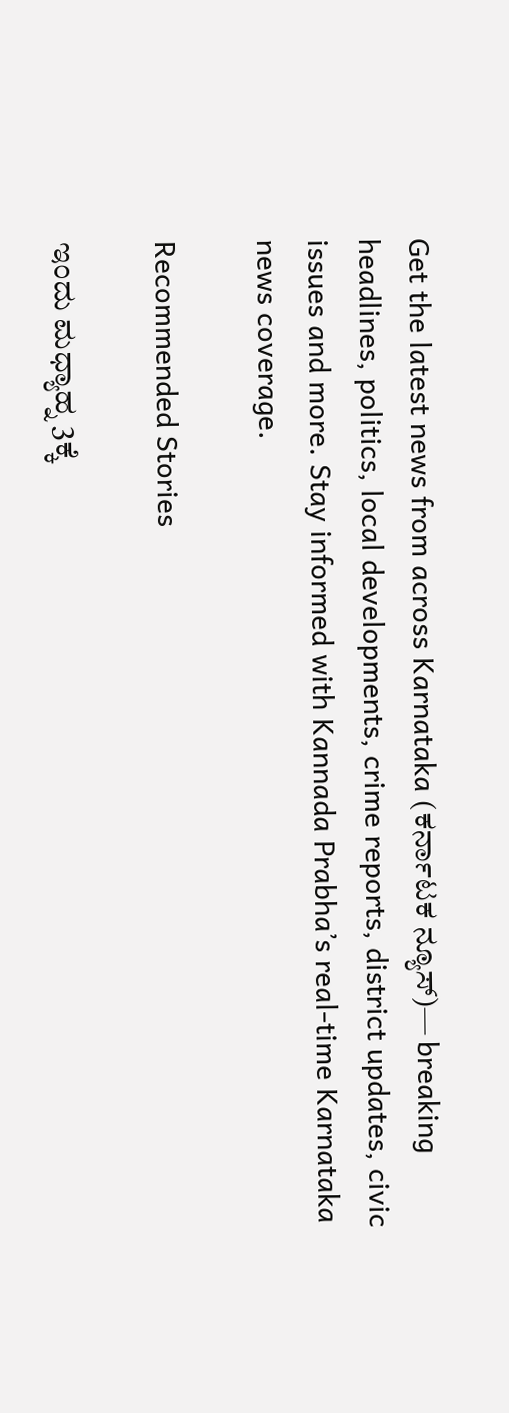Get the latest news from across Karnataka (ಕರ್ನಾಟಕ ನ್ಯೂಸ್)— breaking headlines, politics, local developments, crime reports, district updates, civic issues and more. Stay informed with Kannada Prabha’s real‑time Karnataka news coverage.

Recommended Stories

ಇಂದು ಮಧ್ಯಾಹ್ನ 3ಕ್ಕೆ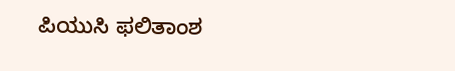ಪಿಯುಸಿ ಫಲಿತಾಂಶ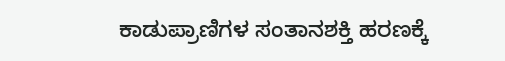ಕಾಡುಪ್ರಾಣಿಗಳ ಸಂತಾನಶಕ್ತಿ ಹರಣಕ್ಕೆ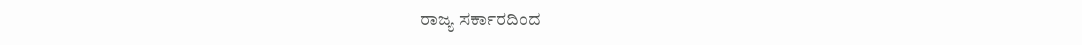ರಾಜ್ಯ ಸರ್ಕಾರದಿಂದ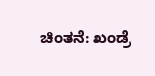ಚಿಂತನೆ: ಖಂಡ್ರೆ